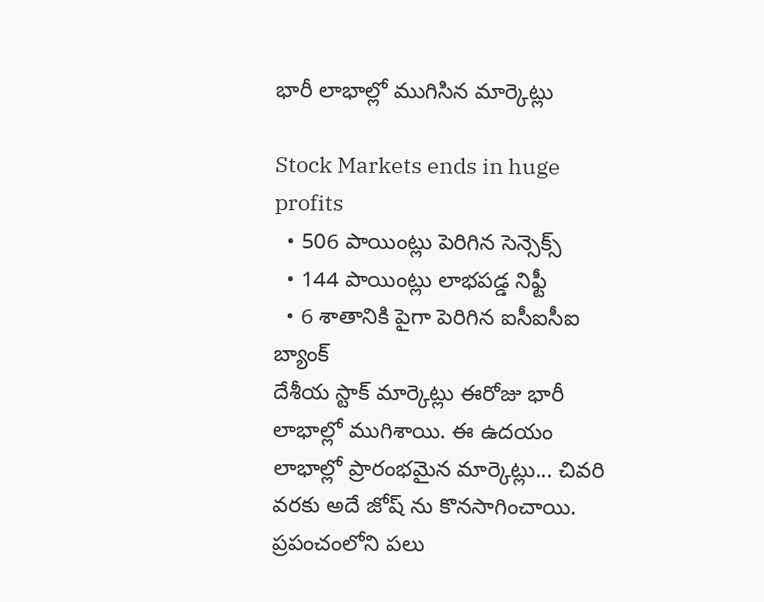భారీ లాభాల్లో ముగిసిన మార్కెట్లు

Stock Markets ends in huge profits
  • 506 పాయింట్లు పెరిగిన సెన్సెక్స్
  • 144 పాయింట్లు లాభపడ్డ నిఫ్టీ
  • 6 శాతానికి పైగా పెరిగిన ఐసీఐసీఐ బ్యాంక్
దేశీయ స్టాక్ మార్కెట్లు ఈరోజు భారీ లాభాల్లో ముగిశాయి. ఈ ఉదయం లాభాల్లో ప్రారంభమైన మార్కెట్లు... చివరి వరకు అదే జోష్ ను కొనసాగించాయి. ప్రపంచంలోని పలు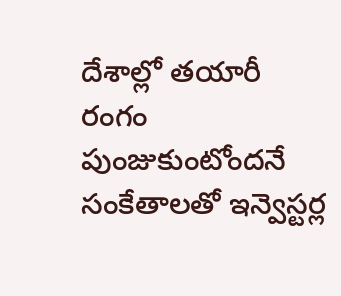దేశాల్లో తయారీ రంగం పుంజుకుంటోందనే సంకేతాలతో ఇన్వెస్టర్ల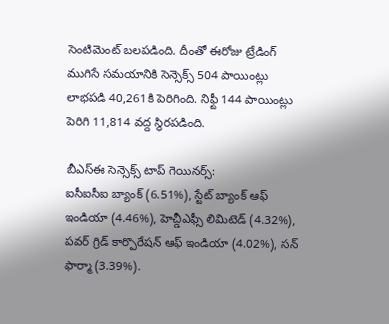సెంటిమెంట్ బలపడింది. దీంతో ఈరోజు ట్రేడింగ్ ముగిసే సమయానికి సెన్సెక్స్ 504 పాయింట్లు లాభపడి 40,261కి పెరిగింది. నిఫ్టీ 144 పాయింట్లు పెరిగి 11,814 వద్ద స్థిరపడింది.

బీఎస్ఈ సెన్సెక్స్ టాప్ గెయినర్స్:
ఐసీఐసీఐ బ్యాంక్ (6.51%), స్టేట్ బ్యాంక్ ఆఫ్ ఇండియా (4.46%), హెచ్డీఎఫ్సీ లిమిటెడ్ (4.32%), పవర్ గ్రిడ్ కార్పొరేషన్ ఆఫ్ ఇండియా (4.02%), సన్ ఫార్మా (3.39%).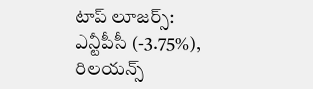టాప్ లూజర్స్:
ఎన్టీపీసీ (-3.75%), రిలయన్స్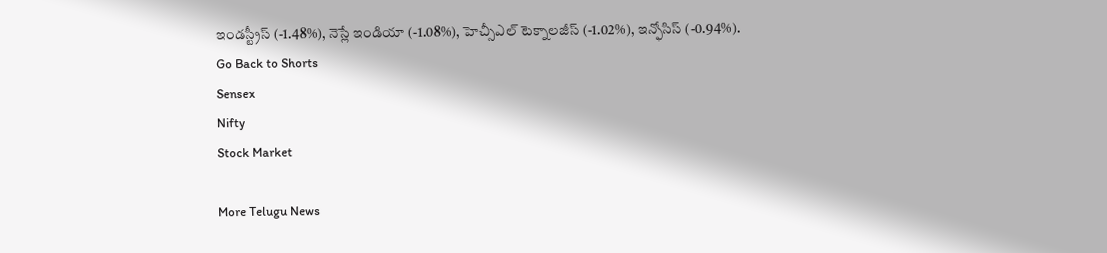ఇండస్ట్రీస్ (-1.48%), నెస్లే ఇండియా (-1.08%), హెచ్సీఎల్ టెక్నాలజీస్ (-1.02%), ఇన్ఫోసిస్ (-0.94%).
Go Back to Shorts
Sensex
Nifty
Stock Market

More Telugu News